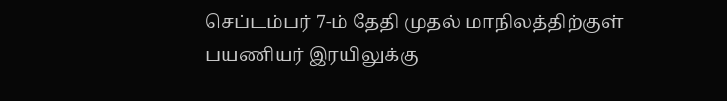செப்டம்பர் 7-ம் தேதி முதல் மாநிலத்திற்குள் பயணியர் இரயிலுக்கு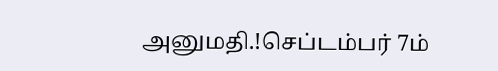அனுமதி.!செப்டம்பர் 7ம்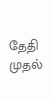தேதி முதல்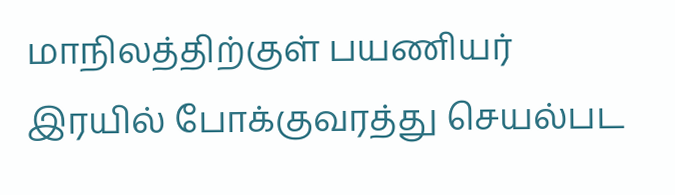மாநிலத்திற்குள் பயணியர் இரயில் போக்குவரத்து செயல்பட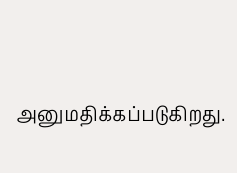அனுமதிக்கப்படுகிறது.